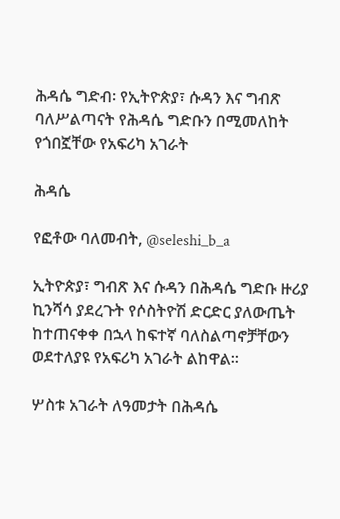ሕዳሴ ግድብ፡ የኢትዮጵያ፣ ሱዳን እና ግብጽ ባለሥልጣናት የሕዳሴ ግድቡን በሚመለከት የጎበኟቸው የአፍሪካ አገራት

ሕዳሴ

የፎቶው ባለመብት, @seleshi_b_a

ኢትዮጵያ፣ ግብጽ እና ሱዳን በሕዳሴ ግድቡ ዙሪያ ኪንሻሳ ያደረጉት የሶስትዮሽ ድርድር ያለውጤት ከተጠናቀቀ በኋላ ከፍተኛ ባለስልጣኖቻቸውን ወደተለያዩ የአፍሪካ አገራት ልከዋል።

ሦስቱ አገራት ለዓመታት በሕዳሴ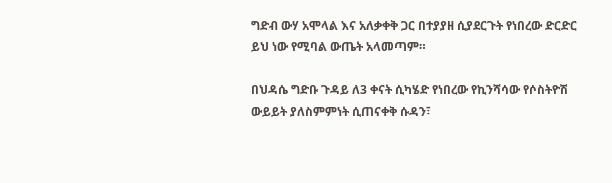ግድብ ውሃ አሞላል እና አለቃቀቅ ጋር በተያያዘ ሲያደርጉት የነበረው ድርድር ይህ ነው የሚባል ውጤት አላመጣም።

በህዳሴ ግድቡ ጉዳይ ለ3 ቀናት ሲካሄድ የነበረው የኪንሻሳው የሶስትዮሽ ውይይት ያለስምምነት ሲጠናቀቅ ሱዳን፣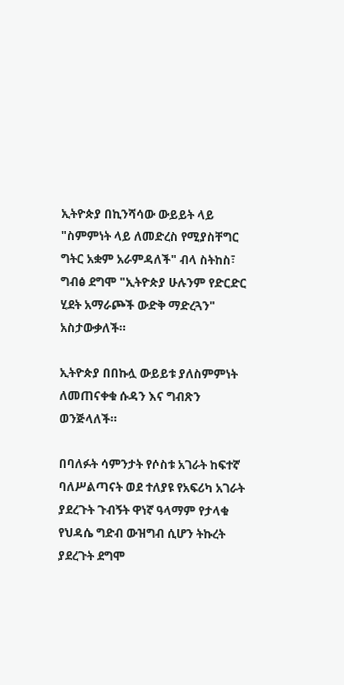ኢትዮጵያ በኪንሻሳው ውይይት ላይ "ስምምነት ላይ ለመድረስ የሚያስቸግር ግትር አቋም አራምዳለች" ብላ ስትከስ፣ ግብፅ ደግሞ "ኢትዮጵያ ሁሉንም የድርድር ሂደት አማራጮች ውድቅ ማድረጓን" አስታውቃለች።

ኢትዮጵያ በበኩሏ ውይይቱ ያለስምምነት ለመጠናቀቁ ሱዳን እና ግብጽን ወንጅላለች።

በባለፉት ሳምንታት የሶስቱ አገራት ከፍተኛ ባለሥልጣናት ወደ ተለያዩ የአፍሪካ አገራት ያደረጉት ጉብኝት ዋነኛ ዓላማም የታላቁ የህዳሴ ግድብ ውዝግብ ሲሆን ትኩረት ያደረጉት ደግሞ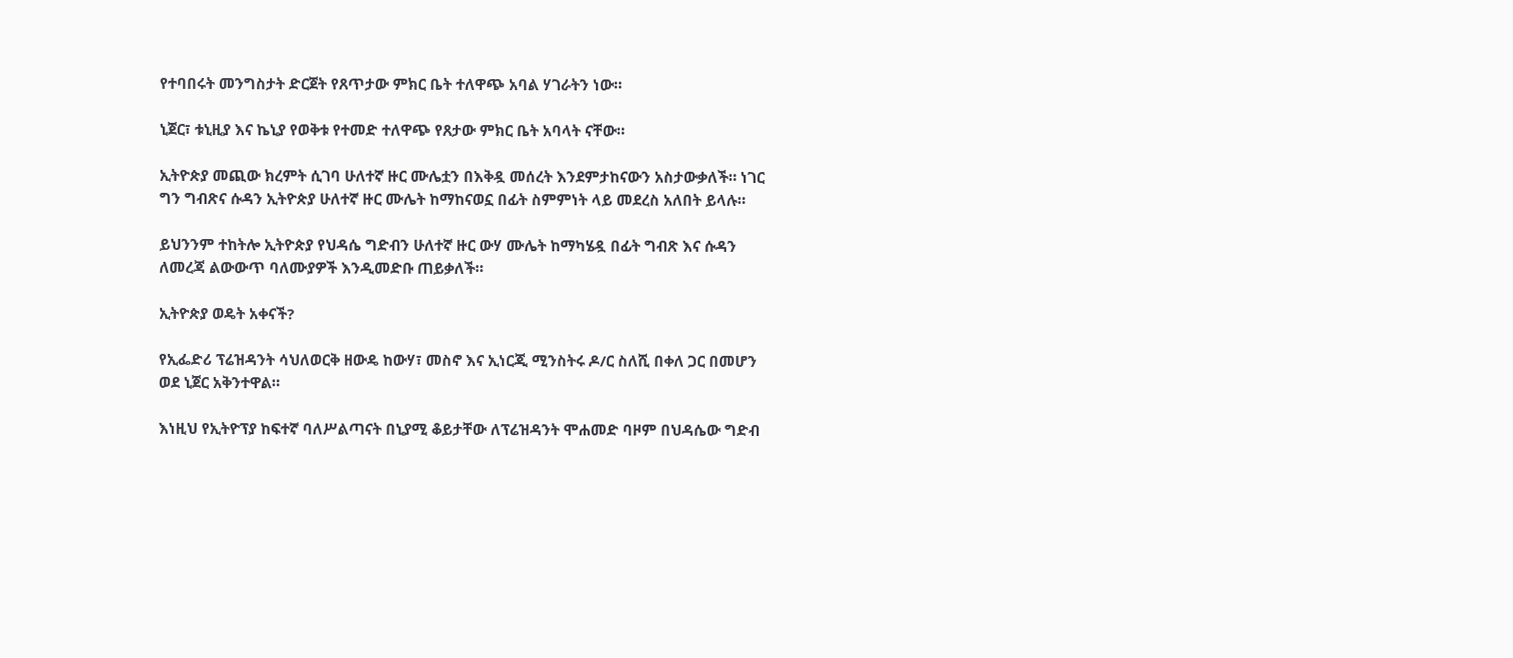የተባበሩት መንግስታት ድርጀት የጸጥታው ምክር ቤት ተለዋጭ አባል ሃገራትን ነው።

ኒጀር፣ ቱኒዚያ እና ኬኒያ የወቅቱ የተመድ ተለዋጭ የጸታው ምክር ቤት አባላት ናቸው።

ኢትዮጵያ መጪው ክረምት ሲገባ ሁለተኛ ዙር ሙሌቷን በእቅዷ መሰረት እንደምታከናውን አስታውቃለች። ነገር ግን ግብጽና ሱዳን ኢትዮጵያ ሁለተኛ ዙር ሙሌት ከማከናወኗ በፊት ስምምነት ላይ መደረስ አለበት ይላሉ።

ይህንንም ተከትሎ ኢትዮጵያ የህዳሴ ግድብን ሁለተኛ ዙር ውሃ ሙሌት ከማካሄዷ በፊት ግብጽ እና ሱዳን ለመረጃ ልውውጥ ባለሙያዎች እንዲመድቡ ጠይቃለች።

ኢትዮጵያ ወዴት አቀናች?

የኢፌድሪ ፕሬዝዳንት ሳህለወርቅ ዘውዴ ከውሃ፣ መስኖ እና ኢነርጂ ሚንስትሩ ዶ/ር ስለሺ በቀለ ጋር በመሆን ወደ ኒጀር አቅንተዋል።

እነዚህ የኢትዮፕያ ከፍተኛ ባለሥልጣናት በኒያሚ ቆይታቸው ለፕሬዝዳንት ሞሐመድ ባዞም በህዳሴው ግድብ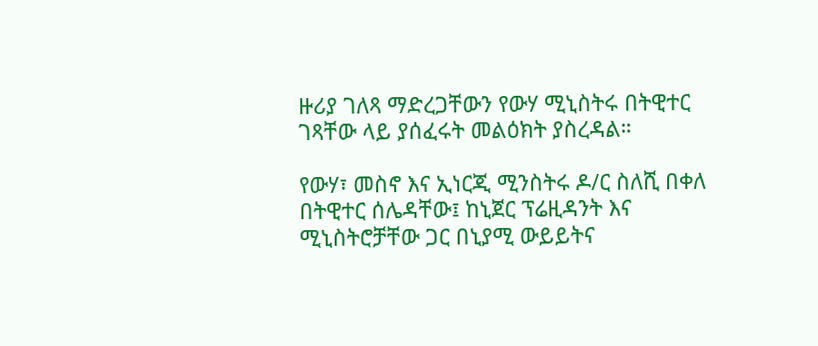ዙሪያ ገለጻ ማድረጋቸውን የውሃ ሚኒስትሩ በትዊተር ገጻቸው ላይ ያሰፈሩት መልዕክት ያስረዳል።

የውሃ፣ መስኖ እና ኢነርጂ ሚንስትሩ ዶ/ር ስለሺ በቀለ በትዊተር ሰሌዳቸው፤ ከኒጀር ፕሬዚዳንት እና ሚኒስትሮቻቸው ጋር በኒያሚ ውይይትና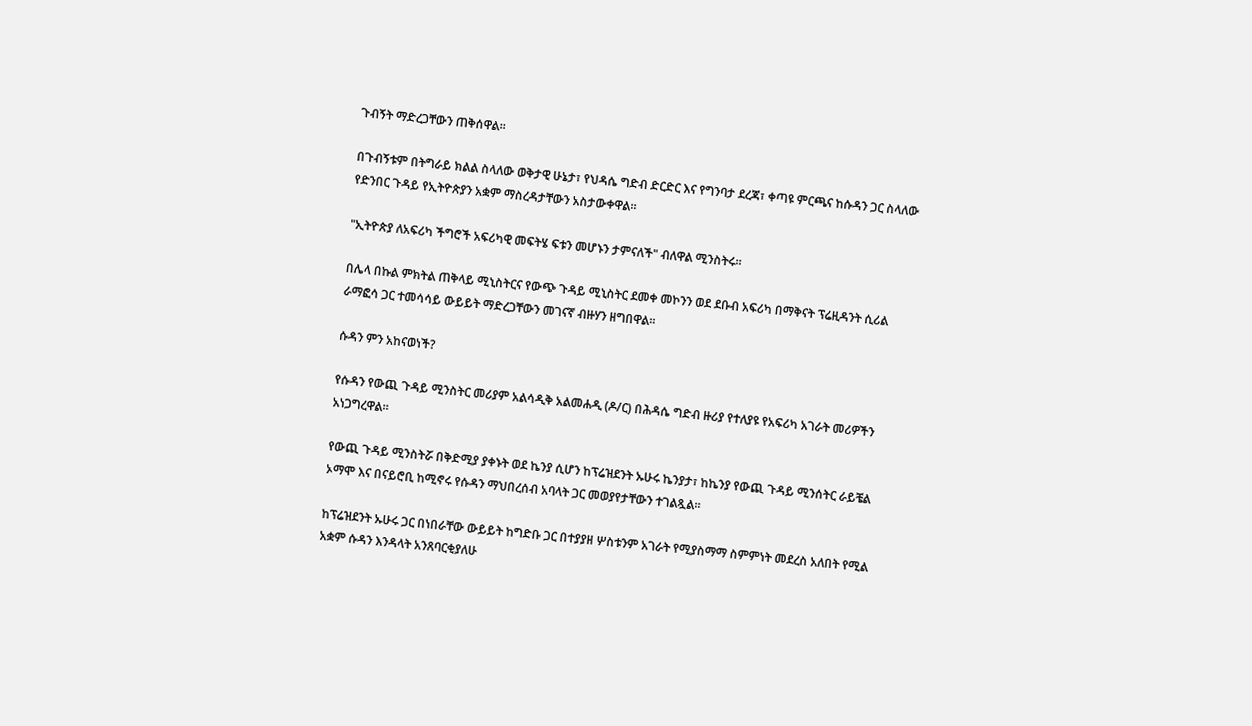ጉብኝት ማድረጋቸውን ጠቅሰዋል።

በጉብኝቱም በትግራይ ክልል ስላለው ወቅታዊ ሁኔታ፣ የህዳሴ ግድብ ድርድር እና የግንባታ ደረጃ፣ ቀጣዩ ምርጫና ከሱዳን ጋር ስላለው የድንበር ጉዳይ የኢትዮጵያን አቋም ማስረዳታቸውን አስታውቀዋል።

"ኢትዮጵያ ለአፍሪካ ችግሮች አፍሪካዊ መፍትሄ ፍቱን መሆኑን ታምናለች" ብለዋል ሚንስትሩ።

በሌላ በኩል ምክትል ጠቅላይ ሚኒስትርና የውጭ ጉዳይ ሚኒስትር ደመቀ መኮንን ወደ ደቡብ አፍሪካ በማቅናት ፕሬዚዳንት ሲሪል ራማፎሳ ጋር ተመሳሳይ ውይይት ማድረጋቸውን መገናኛ ብዙሃን ዘግበዋል።

ሱዳን ምን አከናወነች?

የሱዳን የውጪ ጉዳይ ሚንስትር መሪያም አልሳዲቅ አልመሐዲ (ዶ/ር) በሕዳሴ ግድብ ዙሪያ የተለያዩ የአፍሪካ አገራት መሪዎችን አነጋግረዋል።

የውጪ ጉዳይ ሚንስትሯ በቅድሚያ ያቀኑት ወደ ኬንያ ሲሆን ከፕሬዝደንት ኡሁሩ ኬንያታ፣ ከኬንያ የውጪ ጉዳይ ሚንሰትር ራይቼል ኦማሞ እና በናይሮቢ ከሚኖሩ የሱዳን ማህበረሰብ አባላት ጋር መወያየታቸውን ተገልጿል።

ከፕሬዝደንት ኡሁሩ ጋር በነበራቸው ውይይት ከግድቡ ጋር በተያያዘ ሦስቱንም አገራት የሚያስማማ ስምምነት መደረስ አለበት የሚል አቋም ሱዳን እንዳላት አንጸባርቂያለሁ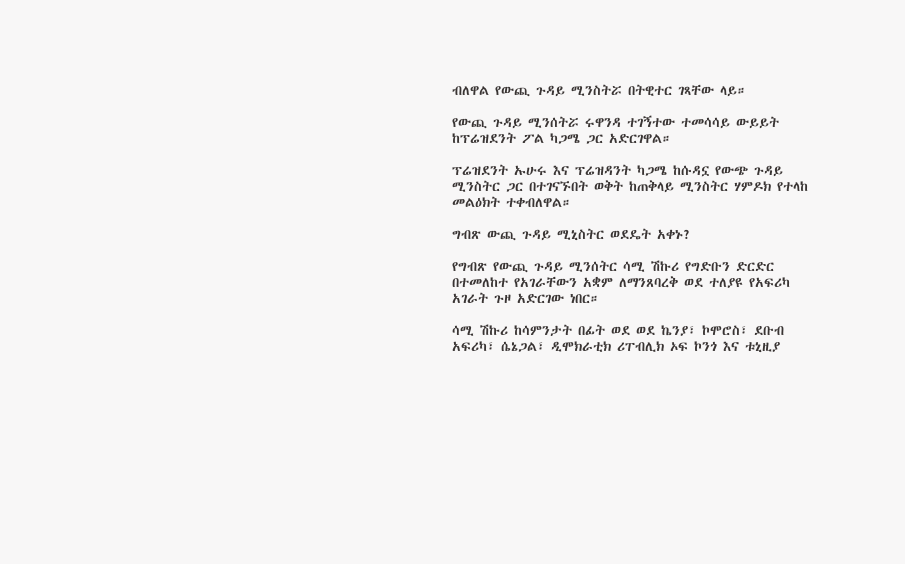ብለዋል የውጪ ጉዳይ ሚንስትሯ በትዊተር ገጻቸው ላይ።

የውጪ ጉዳይ ሚንሰትሯ ሩዋንዳ ተገኝተው ተመሳሳይ ውይይት ከፕሬዝደንት ፖል ካጋሜ ጋር አድርገዋል።

ፕሬዝደንት ኡሁሩ እና ፕሬዝዳንት ካጋሜ ከሱዳኗ የውጭ ጉዳይ ሚንስትር ጋር በተገናኙበት ወቅት ከጠቅላይ ሚንስትር ሃምዶክ የተላከ መልዕክት ተቀብለዋል።

ግብጽ ውጪ ጉዳይ ሚኒስትር ወደዴት አቀኑ?

የግብጽ የውጪ ጉዳይ ሚንሰትር ሳሚ ሽኩሪ የግድቡን ድርድር በተመለከተ የአገራቸውን አቋም ለማንጸባረቅ ወደ ተለያዩ የአፍሪካ አገራት ጉዞ አድርገው ነበር።

ሳሚ ሽኩሪ ከሳምንታት በፊት ወደ ወደ ኬንያ፣ ኮሞሮስ፣ ደቡብ አፍሪካ፣ ሴኔጋል፣ ዲሞክራቲክ ሪፐብሊክ ኦፍ ኮንጎ እና ቱኒዚያ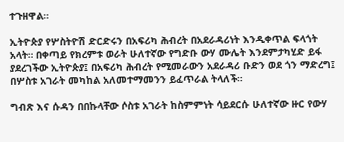ተጉዘዋል።

ኢትዮጵያ የሦስትዮሽ ድርድሩን በአፍሪካ ሕብረት በአደራዳሪነት እንዲቀጥል ፍላጎት አላት። በቀጣይ የክረምቱ ወራት ሁለተኛው የግድቡ ውሃ ሙሌት እንደምታካሂድ ይፋ ያደረገችው ኢትዮጵያ፤ በአፍሪካ ሕብረት የሚመራውን አደራዳሪ ቡድን ወደ ጎን ማድረግ፤ በሦስቱ አገራት መካከል አለመተማመንን ይፈጥራል ትላለች።

ግብጽ እና ሱዳን በበኩላቸው ሶስቱ አገራት ከስምምነት ሳይደርሱ ሁለተኛው ዙር የውሃ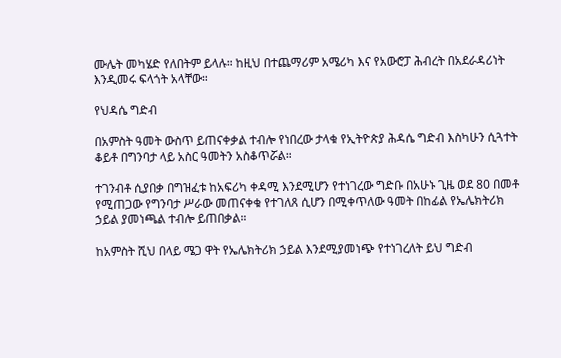ሙሌት መካሄድ የለበትም ይላሉ። ከዚህ በተጨማሪም አሜሪካ እና የአውሮፓ ሕብረት በአደራዳሪነት እንዲመሩ ፍላጎት አላቸው።

የህዳሴ ግድብ

በአምስት ዓመት ውስጥ ይጠናቀቃል ተብሎ የነበረው ታላቁ የኢትዮጵያ ሕዳሴ ግድብ እስካሁን ሲጓተት ቆይቶ በግንባታ ላይ አስር ዓመትን አስቆጥሯል።

ተገንብቶ ሲያበቃ በግዝፈቱ ከአፍሪካ ቀዳሚ እንደሚሆን የተነገረው ግድቡ በአሁኑ ጊዜ ወደ 80 በመቶ የሚጠጋው የግንባታ ሥራው መጠናቀቁ የተገለጸ ሲሆን በሚቀጥለው ዓመት በከፊል የኤሌክትሪክ ኃይል ያመነጫል ተብሎ ይጠበቃል።

ከአምስት ሺህ በላይ ሜጋ ዋት የኤሌክትሪክ ኃይል እንደሚያመነጭ የተነገረለት ይህ ግድብ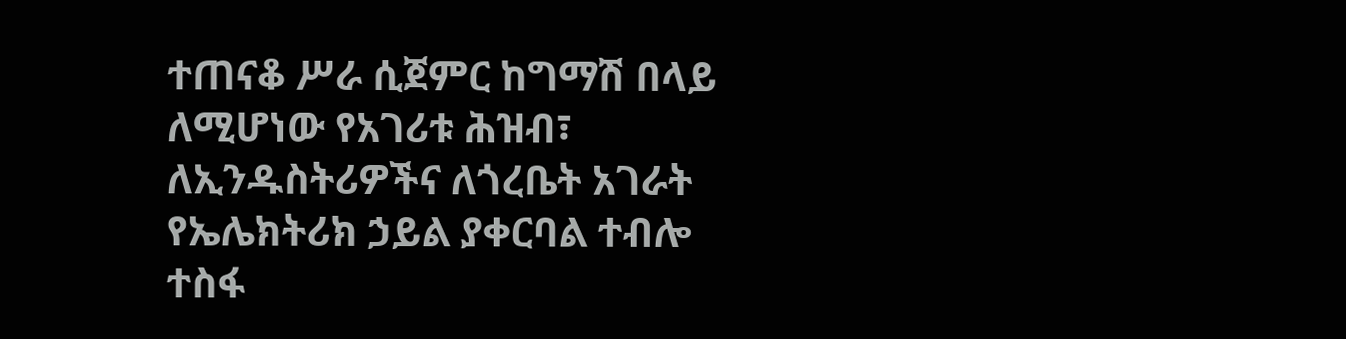ተጠናቆ ሥራ ሲጀምር ከግማሽ በላይ ለሚሆነው የአገሪቱ ሕዝብ፣ ለኢንዱስትሪዎችና ለጎረቤት አገራት የኤሌክትሪክ ኃይል ያቀርባል ተብሎ ተስፋ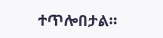ተጥሎበታል።